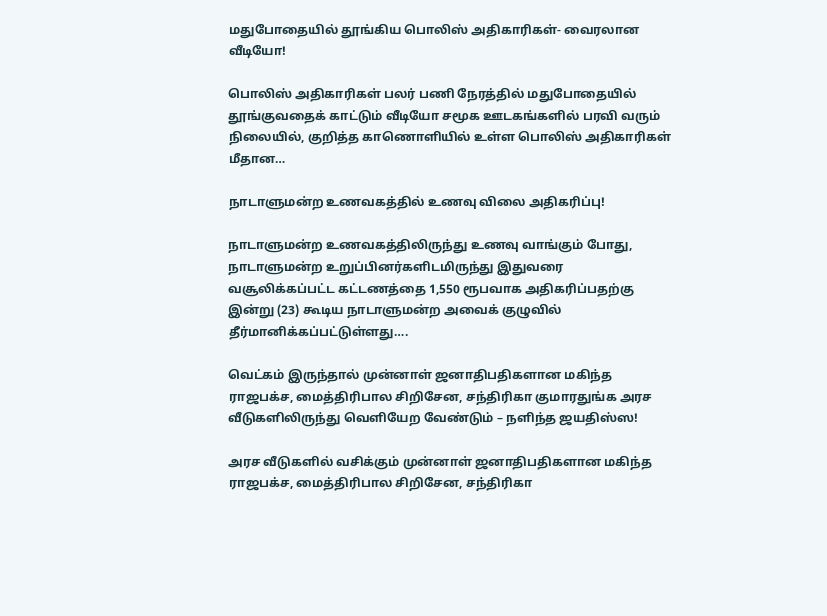மதுபோதையில் தூங்கிய பொலிஸ் அதிகாரிகள்- வைரலான வீடியோ!

பொலிஸ் அதிகாரிகள் பலர் பணி நேரத்தில் மதுபோதையில் தூங்குவதைக் காட்டும் வீடியோ சமூக ஊடகங்களில் பரவி வரும் நிலையில், குறித்த காணொளியில் உள்ள பொலிஸ் அதிகாரிகள் மீதான…

நாடாளுமன்ற உணவகத்தில் உணவு விலை அதிகரிப்பு!

நாடாளுமன்ற உணவகத்திலிருந்து உணவு வாங்கும் போது, நாடாளுமன்ற உறுப்பினர்களிடமிருந்து இதுவரை வசூலிக்கப்பட்ட கட்டணத்தை 1,550 ரூபவாக அதிகரிப்பதற்கு இன்று (23) கூடிய நாடாளுமன்ற அவைக் குழுவில் தீர்மானிக்கப்பட்டுள்ளது….

வெட்கம் இருந்தால் முன்னாள் ஜனாதிபதிகளான மகிந்த ராஜபக்ச, மைத்திரிபால சிறிசேன, சந்திரிகா குமாரதுங்க அரச வீடுகளிலிருந்து வெளியேற வேண்டும் – நளிந்த ஜயதிஸ்ஸ!

அரச வீடுகளில் வசிக்கும் முன்னாள் ஜனாதிபதிகளான மகிந்த ராஜபக்ச, மைத்திரிபால சிறிசேன, சந்திரிகா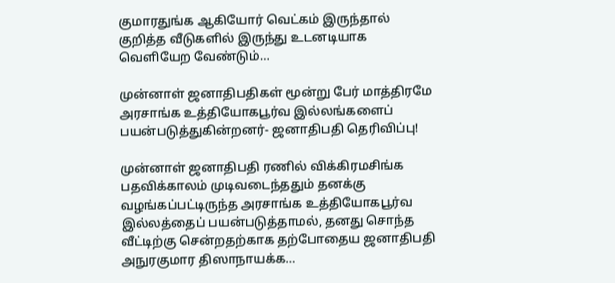குமாரதுங்க ஆகியோர் வெட்கம் இருந்தால் குறித்த வீடுகளில் இருந்து உடனடியாக வெளியேற வேண்டும்…

முன்னாள் ஜனாதிபதிகள் மூன்று பேர் மாத்திரமே அரசாங்க உத்தியோகபூர்வ இல்லங்களைப் பயன்படுத்துகின்றனர்- ஜனாதிபதி தெரிவிப்பு!

முன்னாள் ஜனாதிபதி ரணில் விக்கிரமசிங்க பதவிக்காலம் முடிவடைந்ததும் தனக்கு வழங்கப்பட்டிருந்த அரசாங்க உத்தியோகபூர்வ இல்லத்தைப் பயன்படுத்தாமல், தனது சொந்த வீட்டிற்கு சென்றதற்காக தற்போதைய ஜனாதிபதி அநுரகுமார திஸாநாயக்க…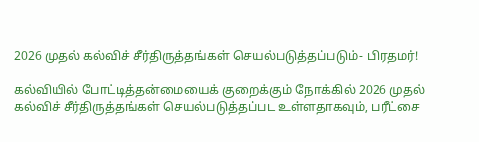2026 முதல் கல்விச் சீர்திருத்தங்கள் செயல்படுத்தப்படும்- பிரதமர்!

கல்வியில் போட்டித்தன்மையைக் குறைக்கும் நோக்கில் 2026 முதல் கல்விச் சீர்திருத்தங்கள் செயல்படுத்தப்பட உள்ளதாகவும், பரீட்சை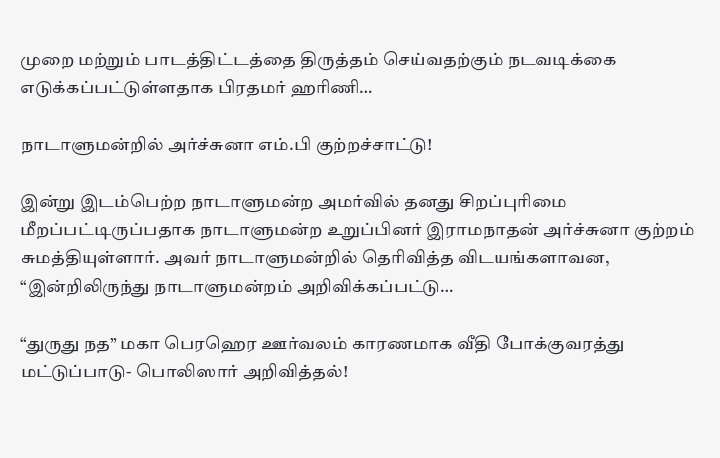முறை மற்றும் பாடத்திட்டத்தை திருத்தம் செய்வதற்கும் நடவடிக்கை எடுக்கப்பட்டுள்ளதாக பிரதமர் ஹரிணி…

நாடாளுமன்றில் அர்ச்சுனா எம்.பி குற்றச்சாட்டு!

இன்று இடம்பெற்ற நாடாளுமன்ற அமர்வில் தனது சிறப்புரிமை மீறப்பட்டிருப்பதாக நாடாளுமன்ற உறுப்பினர் இராமநாதன் அர்ச்சுனா குற்றம் சுமத்தியுள்ளார். அவர் நாடாளுமன்றில் தெரிவித்த விடயங்களாவன, “இன்றிலிருந்து நாடாளுமன்றம் அறிவிக்கப்பட்டு…

“துருது நத” மகா பெரஹெர ஊர்வலம் காரணமாக வீதி போக்குவரத்து மட்டுப்பாடு- பொலிஸார் அறிவித்தல்!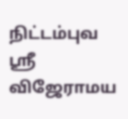நிட்டம்புவ ஸ்ரீ விஜேராமய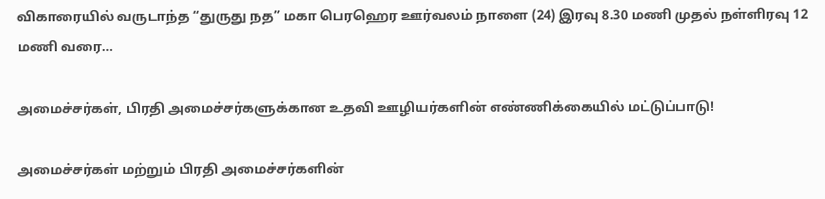விகாரையில் வருடாந்த “துருது நத” மகா பெரஹெர ஊர்வலம் நாளை (24) இரவு 8.30 மணி முதல் நள்ளிரவு 12 மணி வரை…

அமைச்சர்கள், பிரதி அமைச்சர்களுக்கான உதவி ஊழியர்களின் எண்ணிக்கையில் மட்டுப்பாடு!

அமைச்சர்கள் மற்றும் பிரதி அமைச்சர்களின்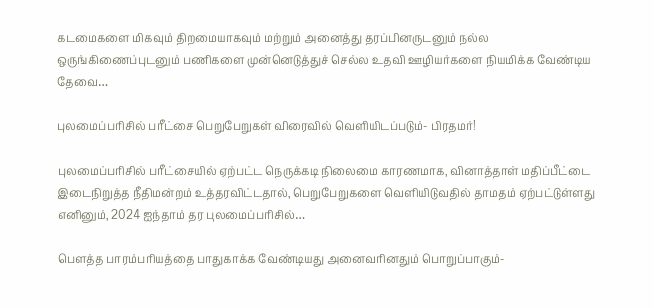கடமைகளை மிகவும் திறமையாகவும் மற்றும் அனைத்து தரப்பினருடனும் நல்ல ஒருங்கிணைப்புடனும் பணிகளை முன்னெடுத்துச் செல்ல உதவி ஊழியர்களை நியமிக்க வேண்டிய தேவை…

புலமைப்பரிசில் பரீட்சை பெறுபேறுகள் விரைவில் வெளியிடப்படும்- பிரதமர்!

புலமைப்பரிசில் பரீட்சையில் ஏற்பட்ட நெருக்கடி நிலைமை காரணமாக, வினாத்தாள் மதிப்பீட்டை இடைநிறுத்த நீதிமன்றம் உத்தரவிட்டதால், பெறுபேறுகளை வெளியிடுவதில் தாமதம் ஏற்பட்டுள்ளது எனினும், 2024 ஐந்தாம் தர புலமைப்பரிசில்…

பௌத்த பாரம்பரியத்தை பாதுகாக்க வேண்டியது அனைவரினதும் பொறுப்பாகும்-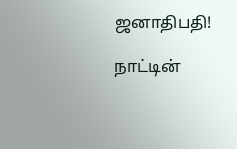ஜனாதிபதி!

நாட்டின்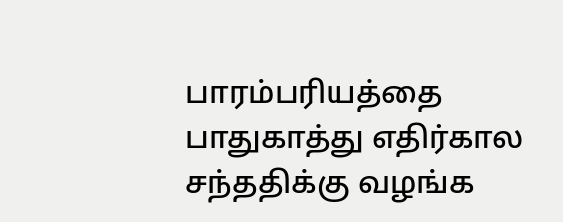பாரம்பரியத்தை பாதுகாத்து எதிர்கால சந்ததிக்கு வழங்க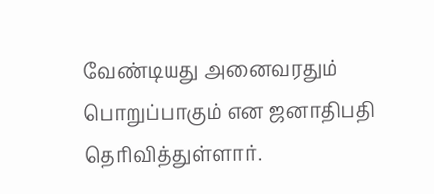வேண்டியது அனைவரதும் பொறுப்பாகும் என ஜனாதிபதி தெரிவித்துள்ளார்.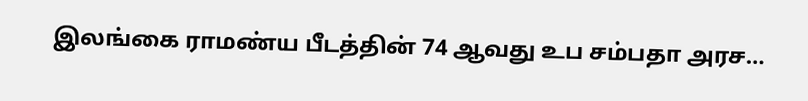இலங்கை ராமண்ய பீடத்தின் 74 ஆவது உப சம்பதா அரச…